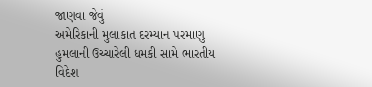જાણવા જેવું
અમેરિકાની મુલાકાત દરમ્યાન પરમાણુ હુમલાની ઉચ્ચારેલી ધમકી સામે ભારતીય વિદેશ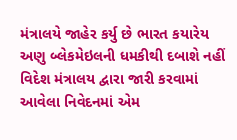મંત્રાલયે જાહેર કર્યુ છે ભારત કયારેય અણુ બ્લેકમેઇલની ધમકીથી દબાશે નહીં
વિદેશ મંત્રાલય દ્વારા જારી કરવામાં આવેલા નિવેદનમાં એમ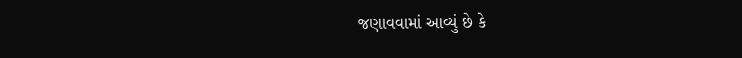જણાવવામાં આવ્યું છે કે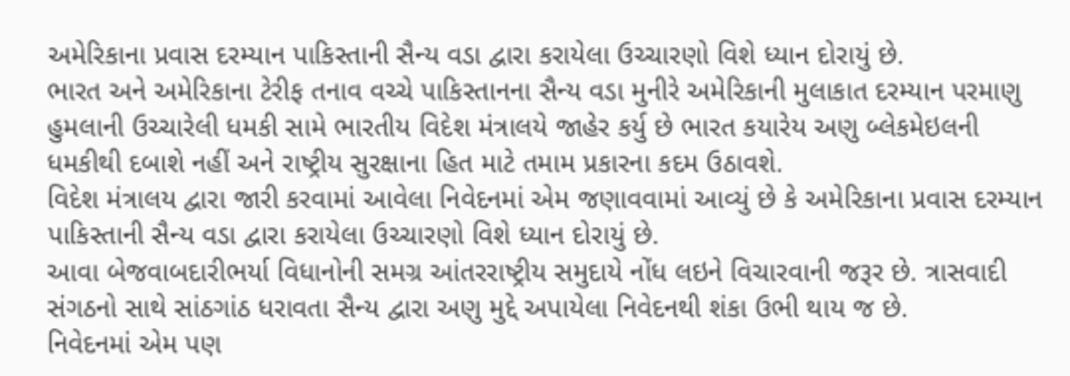અમેરિકાના પ્રવાસ દરમ્યાન પાકિસ્તાની સૈન્ય વડા દ્વારા કરાયેલા ઉચ્ચારણો વિશે ધ્યાન દોરાયું છે.
ભારત અને અમેરિકાના ટેરીફ તનાવ વચ્ચે પાકિસ્તાનના સૈન્ય વડા મુનીરે અમેરિકાની મુલાકાત દરમ્યાન પરમાણુ હુમલાની ઉચ્ચારેલી ધમકી સામે ભારતીય વિદેશ મંત્રાલયે જાહેર કર્યુ છે ભારત કયારેય અણુ બ્લેકમેઇલની ધમકીથી દબાશે નહીં અને રાષ્ટ્રીય સુરક્ષાના હિત માટે તમામ પ્રકારના કદમ ઉઠાવશે.
વિદેશ મંત્રાલય દ્વારા જારી કરવામાં આવેલા નિવેદનમાં એમ જણાવવામાં આવ્યું છે કે અમેરિકાના પ્રવાસ દરમ્યાન પાકિસ્તાની સૈન્ય વડા દ્વારા કરાયેલા ઉચ્ચારણો વિશે ધ્યાન દોરાયું છે.
આવા બેજવાબદારીભર્યા વિધાનોની સમગ્ર આંતરરાષ્ટ્રીય સમુદાયે નોંધ લઇને વિચારવાની જરૂર છે. ત્રાસવાદી સંગઠનો સાથે સાંઠગાંઠ ધરાવતા સૈન્ય દ્વારા અણુ મુદ્દે અપાયેલા નિવેદનથી શંકા ઉભી થાય જ છે.
નિવેદનમાં એમ પણ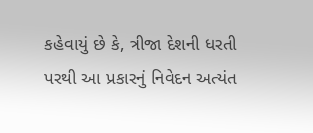કહેવાયું છે કે, ત્રીજા દેશની ધરતી પરથી આ પ્રકારનું નિવેદન અત્યંત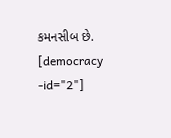કમનસીબ છે.
[democracy -id="2"]